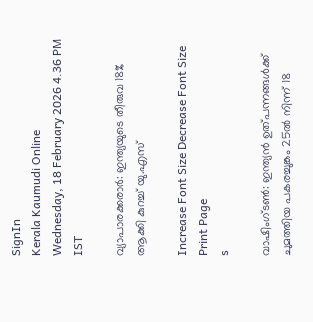SignIn
Kerala Kaumudi Online
Wednesday, 18 February 2026 4.36 PM IST

വ്യാപാരക്കരാർ: ഇന്ത്യയുടെ തീരുവ 18% ആക്കി കുറച്ച് യു.എസ്

Increase Font Size Decrease Font Size Print Page
s

വാഷിംഗ്ടൺ: ഇന്ത്യൻ ഉത്പന്നങ്ങൾക്ക് ചുമത്തിയ പകരച്ചുങ്കം 25ൽ നിന്ന് 18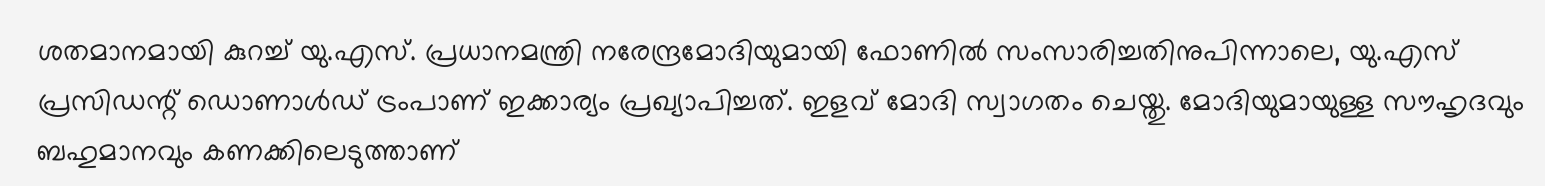ശതമാനമായി കുറച്ച് യു.എസ്. പ്രധാനമന്ത്രി നരേന്ദ്രമോദിയുമായി ഫോണിൽ സംസാരിച്ചതിനുപിന്നാലെ, യു.എസ് പ്രസിഡന്റ് ഡൊണാൾഡ് ട്രംപാണ് ഇക്കാര്യം പ്രഖ്യാപിച്ചത്. ഇളവ് മോദി സ്വാഗതം ചെയ്തു. മോദിയുമായുള്ള സൗഹൃദവും ബഹുമാനവും കണക്കിലെടുത്താണ്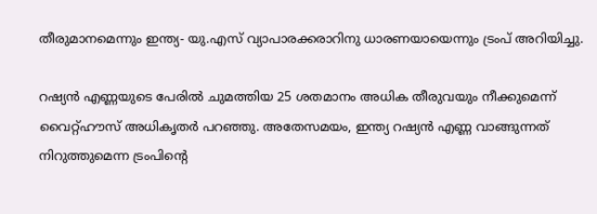തീരുമാനമെന്നും ഇന്ത്യ- യു.എസ് വ്യാപാരക്കരാറിനു ധാരണയായെന്നും ട്രംപ് അറിയിച്ചു.

റഷ്യൻ എണ്ണയുടെ പേരിൽ ചുമത്തിയ 25 ശതമാനം അധിക തീരുവയും നീക്കുമെന്ന് വൈറ്റ്ഹൗസ് അധികൃതർ പറഞ്ഞു. അതേസമയം, ഇന്ത്യ റഷ്യൻ എണ്ണ വാങ്ങുന്നത് നിറുത്തുമെന്ന ട്രംപിന്റെ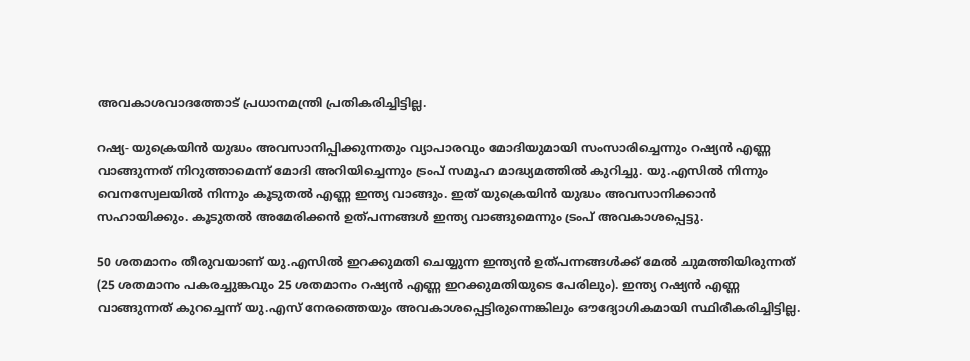അവകാശവാദത്തോട് പ്രധാനമന്ത്രി പ്രതികരിച്ചിട്ടില്ല.

റഷ്യ- യുക്രെയിൻ യുദ്ധം അവസാനിപ്പിക്കുന്നതും വ്യാപാരവും മോദിയുമായി സംസാരിച്ചെന്നും റഷ്യൻ എണ്ണ വാങ്ങുന്നത് നിറുത്താമെന്ന് മോദി അറിയിച്ചെന്നും ട്രംപ് സമൂഹ മാദ്ധ്യമത്തിൽ കുറിച്ചു. യു.എസിൽ നിന്നും വെനസ്വേലയിൽ നിന്നും കൂടുതൽ എണ്ണ ഇന്ത്യ വാങ്ങും. ഇത് യുക്രെയിൻ യുദ്ധം അവസാനിക്കാൻ സഹായിക്കും. കൂടുതൽ അമേരിക്കൻ ഉത്പന്നങ്ങൾ ഇന്ത്യ വാങ്ങുമെന്നും ട്രംപ് അവകാശപ്പെട്ടു.

50 ശതമാനം തീരുവയാണ് യു.എസിൽ ഇറക്കുമതി ചെയ്യുന്ന ഇന്ത്യൻ ഉത്പന്നങ്ങൾക്ക് മേൽ ചുമത്തിയിരുന്നത് (25 ശതമാനം പകരച്ചുങ്കവും 25 ശതമാനം റഷ്യൻ എണ്ണ ഇറക്കുമതിയുടെ പേരിലും). ഇന്ത്യ റഷ്യൻ എണ്ണ വാങ്ങുന്നത് കുറച്ചെന്ന് യു.എസ് നേരത്തെയും അവകാശപ്പെട്ടിരുന്നെങ്കിലും ഔദ്യോഗികമായി സ്ഥിരീകരിച്ചിട്ടില്ല.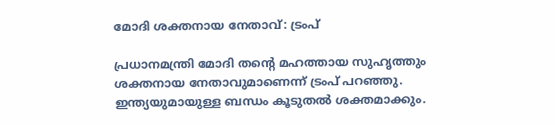മോദി ശക്തനായ നേതാവ്: ട്രംപ്

പ്രധാനമന്ത്രി മോദി തന്റെ മഹത്തായ സുഹൃത്തും ശക്തനായ നേതാവുമാണെന്ന് ട്രംപ് പറഞ്ഞു. ഇന്ത്യയുമായുള്ള ബന്ധം കൂടുതൽ ശക്തമാക്കും.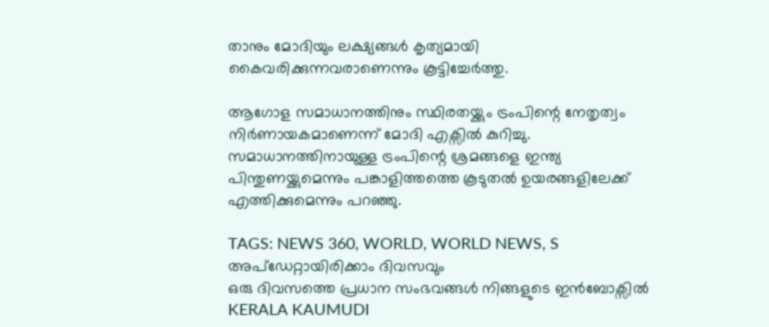താനും മോദിയും ലക്ഷ്യങ്ങൾ കൃത്യമായി കൈവരിക്കുന്നവരാണെന്നും കൂട്ടിച്ചേർത്തു.

ആഗോള സമാധാനത്തിനും സ്ഥിരതയ്ക്കും ട്രംപിന്റെ നേതൃത്വം നിർണായകമാണെന്ന് മോദി എക്സിൽ കുറിച്ചു. സമാധാനത്തിനായുള്ള ട്രംപിന്റെ ശ്രമങ്ങളെ ഇന്ത്യ പിന്തുണയ്ക്കുമെന്നും പങ്കാളിത്തത്തെ കൂടുതൽ ഉയരങ്ങളിലേക്ക് എത്തിക്കുമെന്നും പറഞ്ഞു.

TAGS: NEWS 360, WORLD, WORLD NEWS, S
അപ്ഡേറ്റായിരിക്കാം ദിവസവും
ഒരു ദിവസത്തെ പ്രധാന സംഭവങ്ങൾ നിങ്ങളുടെ ഇൻബോക്സിൽ
KERALA KAUMUDI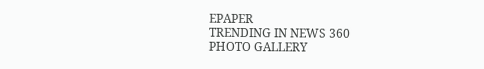EPAPER
TRENDING IN NEWS 360
PHOTO GALLERY